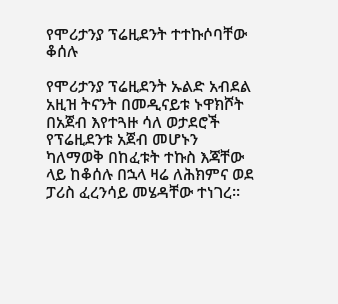የሞሪታንያ ፕሬዚደንት ተተኩሶባቸው ቆሰሉ

የሞሪታንያ ፕሬዚደንት ኡልድ አብደል አዚዝ ትናንት በመዲናይቱ ኑዋክሾት በአጀብ እየተጓዙ ሳለ ወታደሮች የፕሬዚደንቱ አጀብ መሆኑን ካለማወቅ በከፈቱት ተኩስ እጃቸው ላይ ከቆሰሉ በኋላ ዛሬ ለሕክምና ወደ ፓሪስ ፈረንሳይ መሄዳቸው ተነገረ።